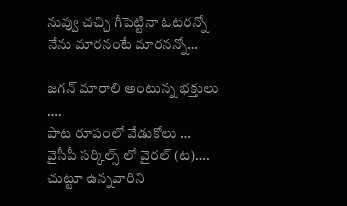నువ్వు చచ్చి గీపెట్టినా ఓటరన్నో నేను మారనంటే మారనన్నో…

జగన్ మారాలి అంటున్న భక్తులు ….
పాట రూపంలో వేడుకోలు …
వైసీపీ సర్కిల్స్ లో వైరల్ (ట)….
చుట్టూ ఉన్నవారిని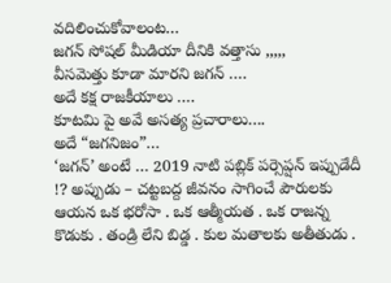వదిలించుకోవాలంట…
జగన్ సోషల్ మీడియా దీనికి వత్తాసు ,,,,,
వీసమెత్తు కూడా మారని జగన్ ….
అదే కక్ష రాజకీయాలు ….
కూటమి పై అవే అసత్య ప్రచారాలు….
అదే “జగనిజం”…
‘జగన్’ అంటే … 2019 నాటి పబ్లిక్ పర్సెప్షన్ ఇప్పుడేదీ !? అప్పుడు – చట్టబద్ద జీవనం సాగించే పౌరులకు ఆయన ఒక భరోసా . ఒక ఆత్మీయత . ఒక రాజన్న కొడుకు . తండ్రి లేని బిడ్డ . కుల మతాలకు అతీతుడు .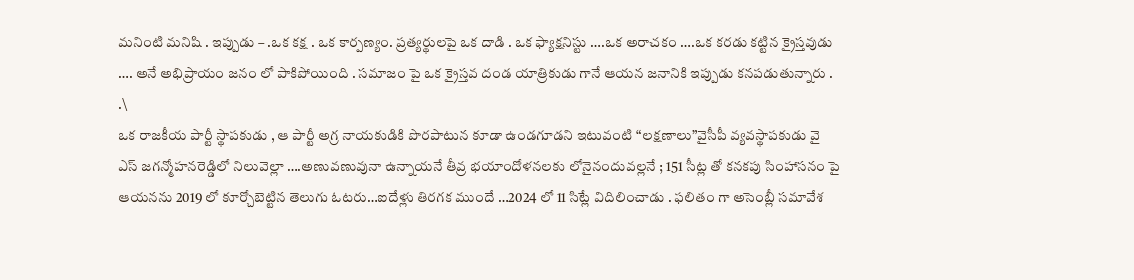మనింటి మనిషి . ఇప్పుడు – .ఒక కక్ష . ఒక కార్పణ్యం. ప్రత్యర్థులపై ఒక దాడి . ఒక ఫ్యాక్షనిస్టు ….ఒక అరాచకం ….ఒక కరడు కట్టిన క్రైస్తవుడు …. అనే అభిప్రాయం జనం లో పాకిపోయింది . సమాజం పై ఒక క్రైస్తవ దండ యాత్రికుడు గానే ఆయన జనానికి ఇప్పుడు కనపడుతున్నారు . .\
ఒక రాజకీయ పార్టీ స్థాపకుడు , ఆ పార్టీ అగ్ర నాయకుడికి పొరపాటున కూడా ఉండగూడని ఇటువంటి “లక్షణాలు”వైసీపీ వ్యవస్థాపకుడు వై ఎస్ జగన్మోహనరెడ్డిలో నిలువెల్లా ….అణువణువునా ఉన్నాయనే తీవ్ర భయాందోళనలకు లోనైనందువల్లనే ; 151 సీట్ల తో కనకపు సింహాసనం పై ఆయనను 2019 లో కూర్చోబెట్టిన తెలుగు ఓటరు…ఐదేళ్లు తిరగక ముందే …2024 లో 11 సిట్లే విదిలించాడు . ఫలితం గా అసెంబ్లీ సమావేశ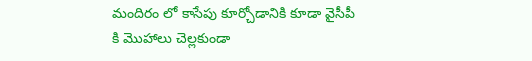మందిరం లో కాసేపు కూర్చోడానికి కూడా వైసీపీ కి మొహాలు చెల్లకుండా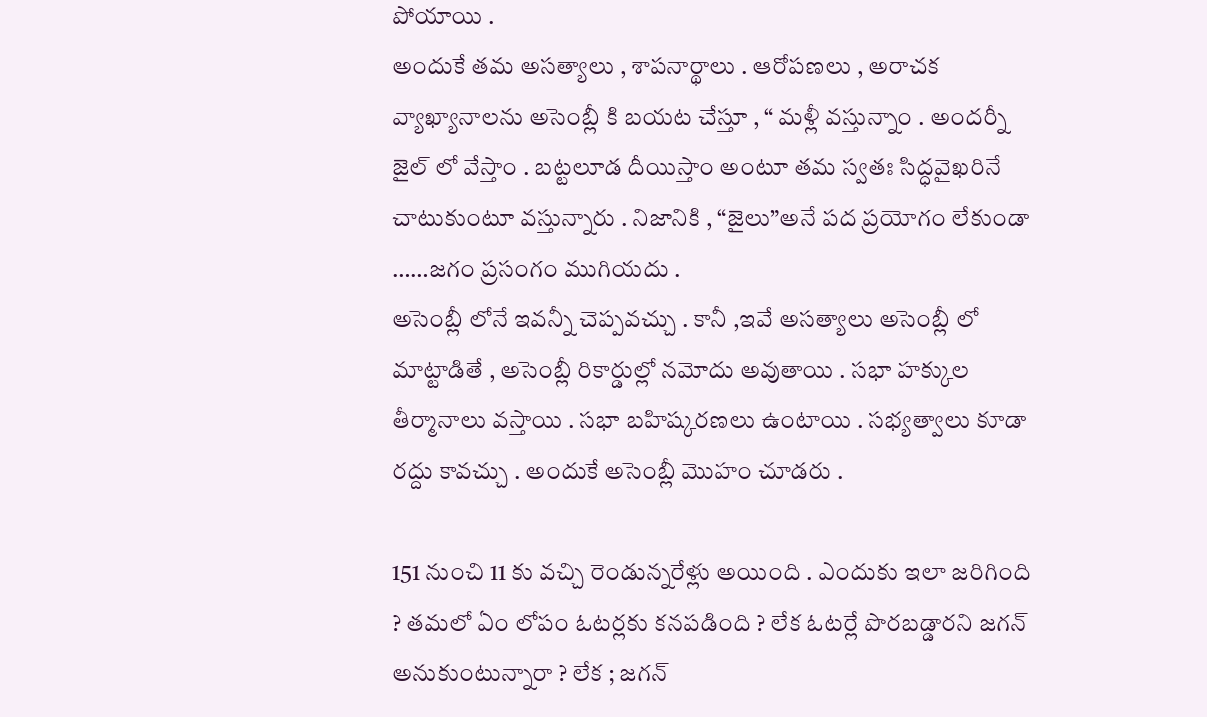పోయాయి .
అందుకే తమ అసత్యాలు , శాపనార్థాలు . ఆరోపణలు , అరాచక వ్యాఖ్యానాలను అసెంబ్లీ కి బయట చేస్తూ , “ మళ్లీ వస్తున్నాం . అందర్నీ జైల్ లో వేస్తాం . బట్టలూడ దీయిస్తాం అంటూ తమ స్వతః సిద్ధవైఖరినే చాటుకుంటూ వస్తున్నారు . నిజానికి , “జైలు”అనే పద ప్రయోగం లేకుండా ……జగం ప్రసంగం ముగియదు .
అసెంబ్లీ లోనే ఇవన్నీ చెప్పవచ్చు . కానీ ,ఇవే అసత్యాలు అసెంబ్లీ లో మాట్టాడితే , అసెంబ్లీ రికార్డుల్లో నమోదు అవుతాయి . సభా హక్కుల తీర్మానాలు వస్తాయి . సభా బహిష్కరణలు ఉంటాయి . సభ్యత్వాలు కూడా రద్దు కావచ్చు . అందుకే అసెంబ్లీ మొహం చూడరు .

151 నుంచి 11 కు వచ్చి రెండున్నరేళ్లు అయింది . ఎందుకు ఇలా జరిగింది ? తమలో ఏం లోపం ఓటర్లకు కనపడింది ? లేక ఓటర్లే పొరబడ్డారని జగన్ అనుకుంటున్నారా ? లేక ; జగన్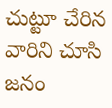చుట్టూ చేరిన వారిని చూసి జనం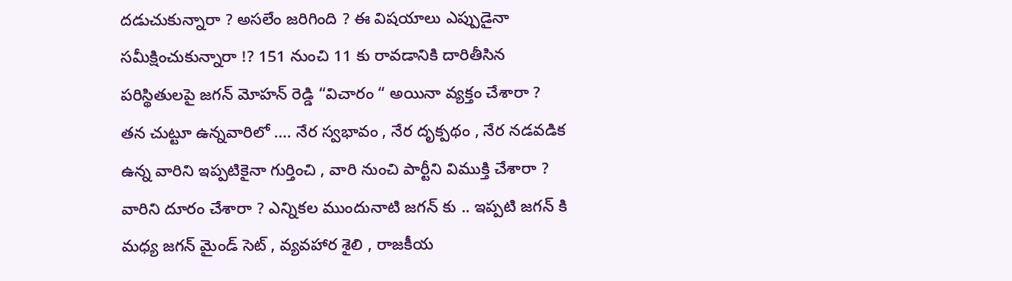దడుచుకున్నారా ? అసలేం జరిగింది ? ఈ విషయాలు ఎప్పుడైనా సమీక్షించుకున్నారా !? 151 నుంచి 11 కు రావడానికి దారితీసిన పరిస్థితులపై జగన్ మోహన్ రెడ్డి “విచారం “ అయినా వ్యక్తం చేశారా ?
తన చుట్టూ ఉన్నవారిలో …. నేర స్వభావం , నేర దృక్పథం , నేర నడవడిక ఉన్న వారిని ఇప్పటికైనా గుర్తించి , వారి నుంచి పార్టీని విముక్తి చేశారా ? వారిని దూరం చేశారా ? ఎన్నికల ముందునాటి జగన్ కు .. ఇప్పటి జగన్ కి మధ్య జగన్ మైండ్ సెట్ , వ్యవహార శైలి , రాజకీయ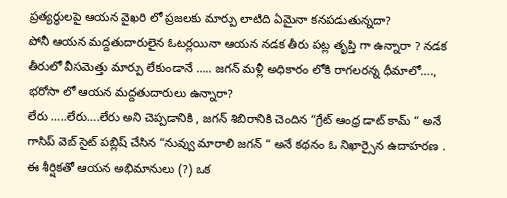ప్రత్యర్థులపై ఆయన వైఖరి లో ప్రజలకు మార్పు లాటిది ఏమైనా కనపడుతున్నదా?
పోనీ ఆయన మద్దతుదారులైన ఓటర్లయినా ఆయన నడక తీరు పట్ల తృప్తి గా ఉన్నారా ? నడక తీరులో వీసమెత్తు మార్పు లేకుండానే ….. జగన్ మళ్లీ అధికారం లోకి రాగలరన్న ధీమాలో…., భరోసా లో ఆయన మద్దతుదారులు ఉన్నారా?
లేరు …..లేరు….లేరు అని చెప్పడానికి , జగన్ శిబిరానికి చెందిన “గ్రేట్ ఆంధ్ర డాట్ కామ్ “ అనే గాసిప్ వెబ్ సైట్ పబ్లిష్ చేసిన “నువ్వు మారాలి జగన్ “ అనే కథనం ఓ నిఖార్సైన ఉదాహరణ .
ఈ శీర్షికతో ఆయన అభిమానులు (?) ఒక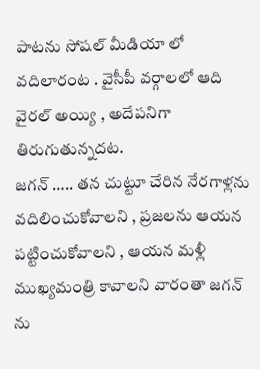పాటను సోషల్ మీడియా లో వదిలారంట . వైసీపీ వర్గాలలో ఆది వైరల్ అయ్యి , అదేపనిగా తిరుగుతున్నదట.
జగన్ ….. తన చుట్టూ చేరిన నేరగాళ్లను వదిలించుకోవాలని , ప్రజలను ఆయన పట్టించుకోవాలని , ఆయన మళ్లీ ముఖ్యమంత్రి కావాలని వారంతా జగన్ ను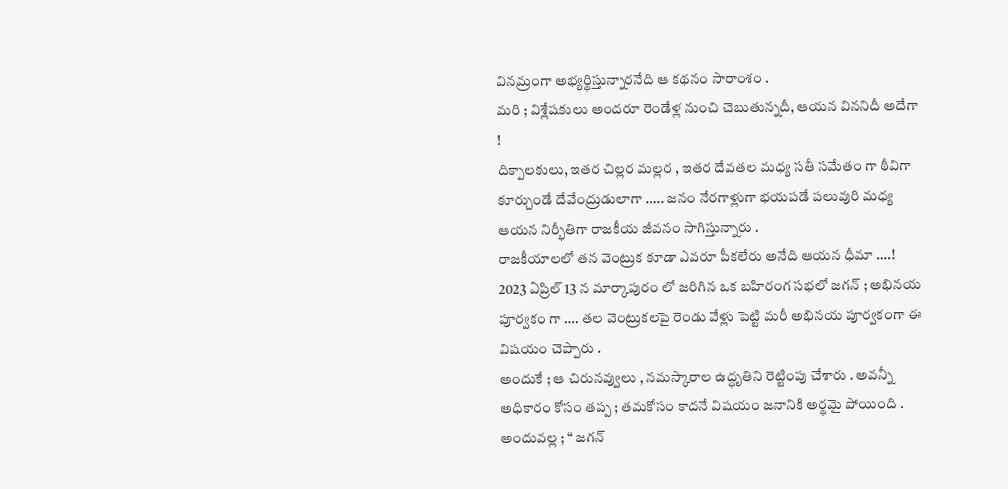వినమ్రంగా అభ్యర్థిస్తున్నారనేది ఆ కథనం సారాంశం .
మరి ; విశ్లేషకులు అందరూ రెండేళ్ల నుంచి చెబుతున్నదీ, ఆయన విననిదీ అదేగా !
దిక్పాలకులు, ఇతర చిల్లర మల్లర , ఇతర దేవతల మధ్య సతీ సమేతం గా ఠీవిగా కూర్చుండే దేవేంద్రుడులాగా ….. జనం నేరగాళ్లుగా భయపడే పలువురి మధ్య ఆయన నిర్భీతిగా రాజకీయ జీవనం సాగిస్తున్నారు .
రాజకీయాలలో తన వెంట్రుక కూడా ఎవరూ పీకలేరు అనేది ఆయన ధీమా ….! 2023 ఏప్రిల్ 13 న మార్కాపురం లో జరిగిన ఒక బహిరంగ సభలో జగన్ ; అభినయ పూర్వకం గా …. తల వెంట్రుకలపై రెండు వేళ్లు పెట్టి మరీ అభినయ పూర్వకంగా ఈ విషయం చెప్పారు .
అందుకే ; ఆ చిరునవ్వులు , నమస్కారాల ఉద్ధృతిని రెట్టింపు చేశారు . అవన్నీ అధికారం కోసం తప్ప ; తమకోసం కాదనే విషయం జనానికి అర్థమై పోయింది . అందువల్ల ; “ జగన్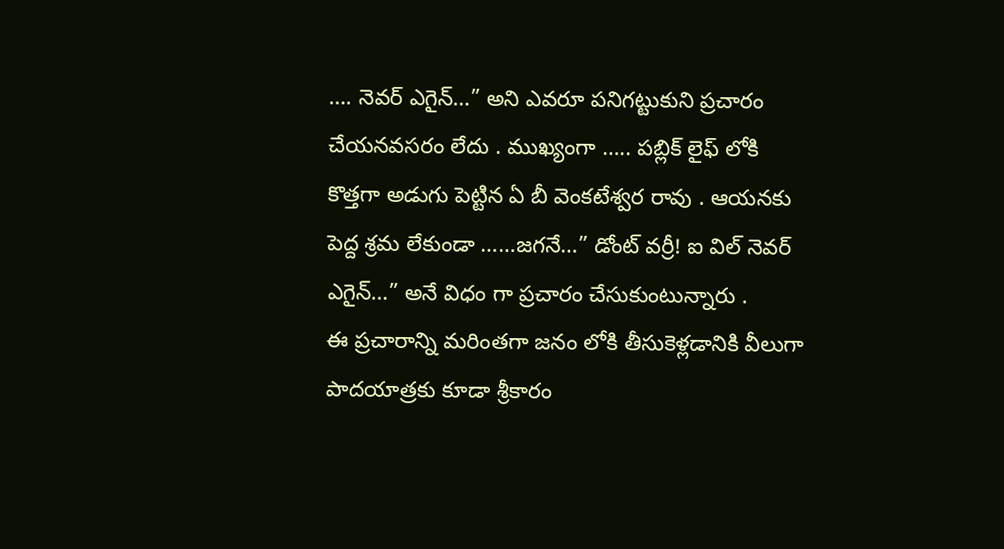…. నెవర్ ఎగైన్…” అని ఎవరూ పనిగట్టుకుని ప్రచారం చేయనవసరం లేదు . ముఖ్యంగా ….. పబ్లిక్ లైఫ్ లోకి కొత్తగా అడుగు పెట్టిన ఏ బీ వెంకటేశ్వర రావు . ఆయనకు పెద్ద శ్రమ లేకుండా ……జగనే…” డోంట్ వర్రీ! ఐ విల్ నెవర్ ఎగైన్…” అనే విధం గా ప్రచారం చేసుకుంటున్నారు .
ఈ ప్రచారాన్ని మరింతగా జనం లోకి తీసుకెళ్లడానికి వీలుగా పాదయాత్రకు కూడా శ్రీకారం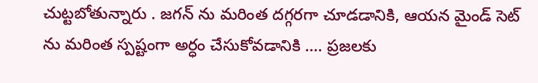చుట్టబోతున్నారు . జగన్ ను మరింత దగ్గరగా చూడడానికి, ఆయన మైండ్ సెట్ ను మరింత స్పష్టంగా అర్ధం చేసుకోవడానికి …. ప్రజలకు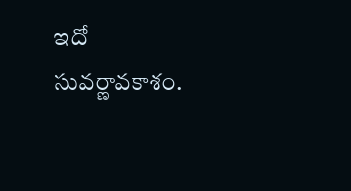ఇదో సువర్ణావకాశం.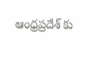ఆంధ్రప్రదేశ్ కు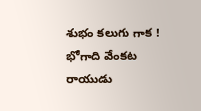శుభం కలుగు గాక !
భోగాది వేంకట రాయుడు